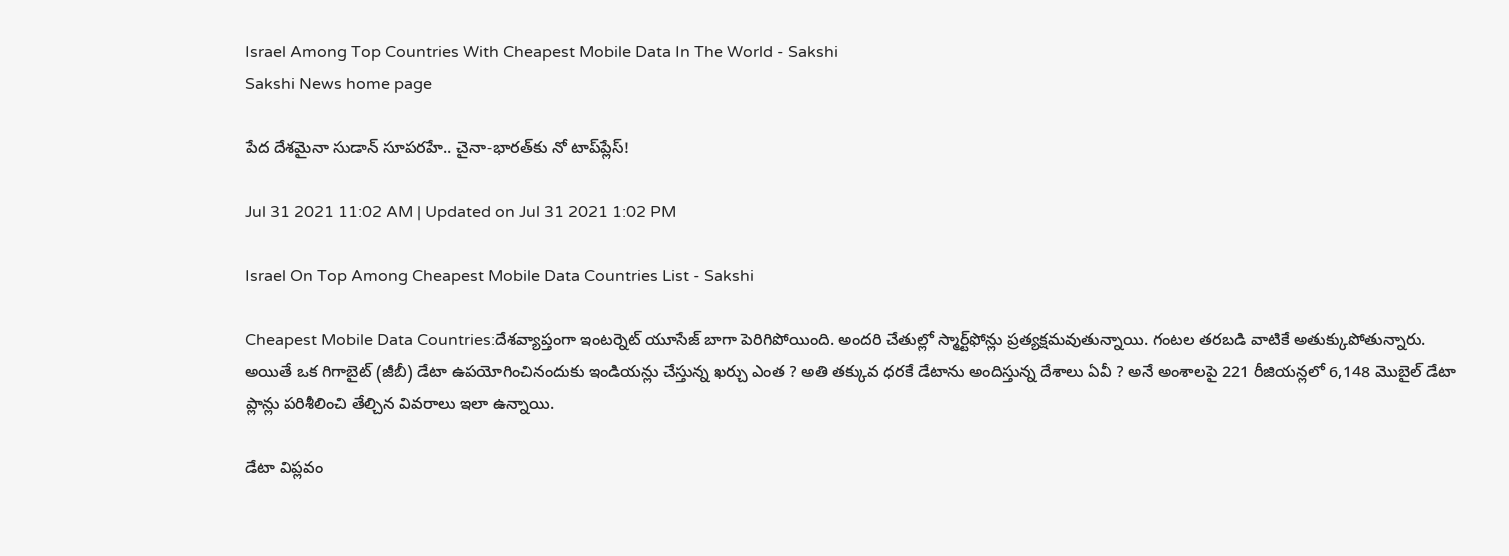Israel Among Top Countries With Cheapest Mobile Data In The World - Sakshi
Sakshi News home page

పేద దేశమైనా సుడాన్‌ సూపరహే.. చైనా-భారత్‌కు నో టాప్‌ప్లేస్‌!

Jul 31 2021 11:02 AM | Updated on Jul 31 2021 1:02 PM

Israel On Top Among Cheapest Mobile Data Countries List - Sakshi

Cheapest Mobile Data Countries:దేశవ్యాప్తంగా ఇంటర్నెట్‌ యూసేజ్‌ బాగా పెరిగిపోయింది. అందరి చేతుల్లో స్మార్ట్‌ఫోన్లు ప్రత్యక్షమవుతున్నాయి. గంటల తరబడి వాటికే అతుక్కుపోతున్నారు. అయితే ఒక గిగాబైట్‌ (జీబీ) డేటా ఉపయోగించినందుకు ఇండియన్లు చేస్తున్న ఖర్చు ఎంత ? అతి తక్కువ ధరకే డేటాను అందిస్తున్న దేశాలు ఏవీ ? అనే అంశాలపై 221 రీజియన్లలో 6,148 మొబైల్‌ డేటా ప్లాన్లు పరిశీలించి తేల్చిన వివరాలు ఇలా ఉన్నాయి.

డేటా విప్లవం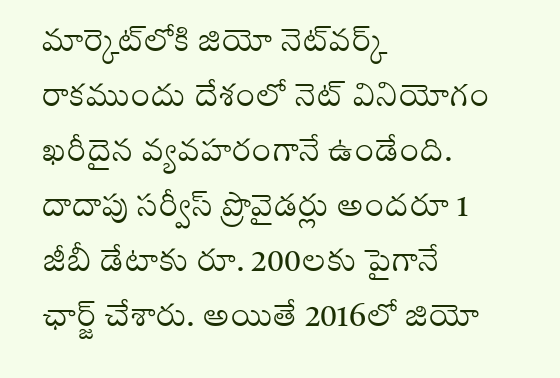మార్కెట్‌లోకి జియో నెట్‌వర్క్‌ రాకముందు దేశంలో నెట్‌ వినియోగం ఖరీదైన వ్యవహరంగానే ఉండేంది. దాదాపు సర్వీస్‌ ప్రొవైడర్లు అందరూ 1 జీబీ డేటాకు రూ. 200లకు పైగానే ఛార్జ్‌ చేశారు. అయితే 2016లో జియో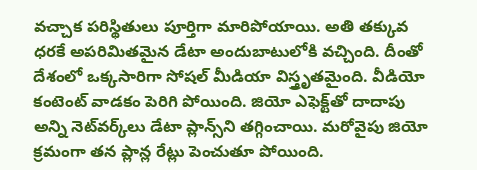వచ్చాక పరిస్థితులు పూర్తిగా మారిపోయాయి. అతి తక్కువ ధరకే అపరిమితమైన డేటా అందుబాటులోకి వచ్చింది. దీంతో దేశంలో ఒక్కసారిగా సోషల్‌ మీడియా విస్త్రృతమైంది. వీడియో కంటెంట్‌ వాడకం పెరిగి పోయింది. జియో ఎఫెక్ట్‌తో దాదాపు అన్ని నెట్‌వర్క్‌లు డేటా ప్లాన్స్‌ని తగ్గించాయి. మరోవైపు జియో క్రమంగా తన ప్లాన్ల రేట్లు పెంచుతూ పోయింది.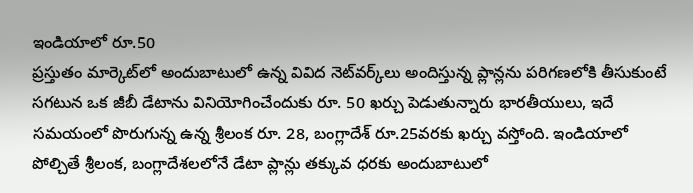ఇండియాలో రూ.50
ప్రస్తుతం మార్కెట్‌లో అందుబాటులో ఉన్న వివిద నెట్‌వర్క్‌లు అందిస్తున్న ప్లాన్లను పరిగణలోకి తీసుకుంటే సగటున ఒక జీబీ డేటాను వినియోగించేందుకు రూ. 50 ఖర్చు పెడుతున్నారు భారతీయులు, ఇదే సమయంలో పొరుగున్న ఉన్న శ్రీలంక రూ. 28, బంగ్లాదేశ్‌ రూ.25వరకు ఖర్చు వస్తోంది. ఇండియాలో పోల్చితే శ్రీలంక, బంగ్లాదేశలలోనే డేటా ప్లాన్లు తక్కువ ధరకు అందుబాటులో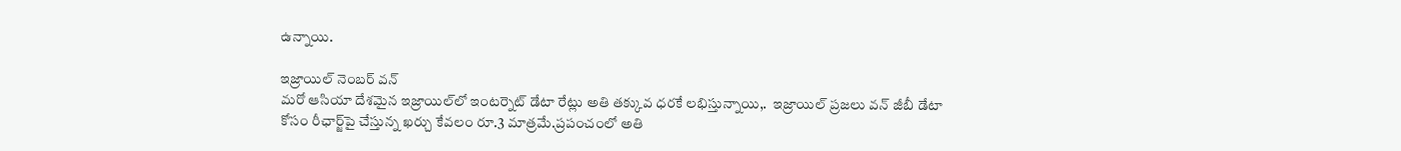ఉన్నాయి.

ఇజ్రాయిల్‌ నెంబర్‌ వన్‌
మరో ఆసియా దేశమైన ఇజ్రాయిల్‌లో ఇంటర్నెట్‌ డేటా రేట్లు అతి తక్కువ ధరకే లభిస్తున్నాయి,.  ఇజ్రాయిల్‌ ప్రజలు వన్‌ జీబీ డేటా కోసం రీఛార్జ్‌పై చేస్తున్న ఖర్చు కేవలం రూ.3 మాత్రమే.ప్రపంచంలో అతి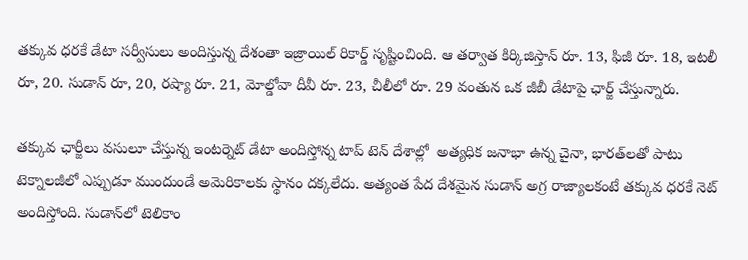తక్కువ ధరకే డేటా సర్వీసులు అందిస్తున్న దేశంతా ఇజ్రాయిల్‌ రికార్డ్‌ సృష్టించింది. ఆ తర్వాత కిర్కిజిస్తాన్‌ రూ. 13, ఫిజీ రూ. 18, ఇటలీ రూ, 20. సుడాన్‌ రూ, 20, రష్యా రూ. 21, మోల్డోవా దీవీ రూ. 23, చీలీలో రూ. 29 వంతున ఒక జీబీ డేటాపై ఛార్జ్‌ చేస్తున్నారు.

తక్కువ ఛార్జీలు వసులూ చేస్తున్న ఇంటర్నెట్‌ డేటా అందిస్తోన్న టాప్‌ టెన్‌ దేశాల్లో  అత్యధిక జనాభా ఉన్న చైనా, భారత్‌లతో పాటు టెక్నాలజీలో ఎప్పుడూ ముందుండే అమెరికాలకు స్థానం దక్కలేదు. అత్యంత పేద దేశమైన సుడాన్‌ అగ్ర రాజ్యాలకంటే తక్కువ ధరకే నెట్‌ అందిస్తోంది. సుడాన్‌లో టెలికాం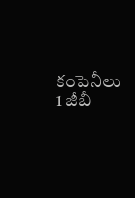కంపెనీలు 1 జీబీ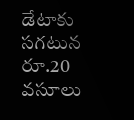డేటాకు సగటున రూ.20 వసూలు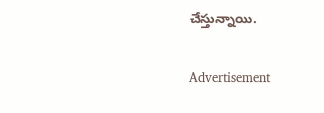చేస్తున్నాయి.

Advertisement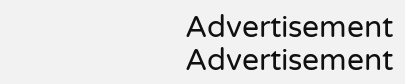Advertisement
Advertisement